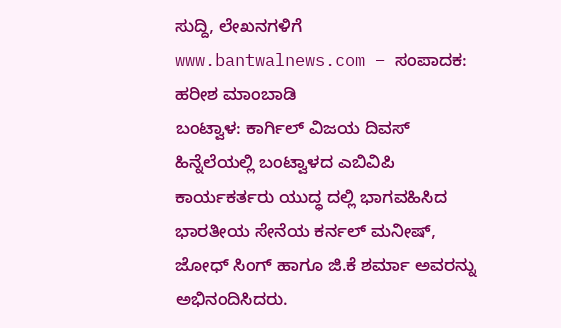ಸುದ್ದಿ, ಲೇಖನಗಳಿಗೆ www.bantwalnews.com – ಸಂಪಾದಕ: ಹರೀಶ ಮಾಂಬಾಡಿ
ಬಂಟ್ವಾಳ: ಕಾರ್ಗಿಲ್ ವಿಜಯ ದಿವಸ್ ಹಿನ್ನೆಲೆಯಲ್ಲಿ ಬಂಟ್ವಾಳದ ಎಬಿವಿಪಿ ಕಾರ್ಯಕರ್ತರು ಯುದ್ಧ ದಲ್ಲಿ ಭಾಗವಹಿಸಿದ ಭಾರತೀಯ ಸೇನೆಯ ಕರ್ನಲ್ ಮನೀಷ್, ಜೋಧ್ ಸಿಂಗ್ ಹಾಗೂ ಜಿ.ಕೆ ಶರ್ಮಾ ಅವರನ್ನು ಅಭಿನಂದಿಸಿದರು.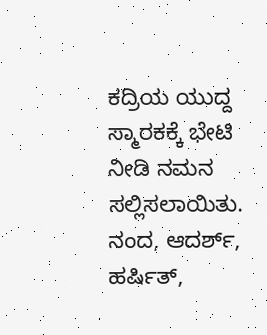ಕದ್ರಿಯ ಯುದ್ದ ಸ್ಮಾರಕಕ್ಕೆ ಭೇಟಿ ನೀಡಿ ನಮನ ಸಲ್ಲಿಸಲಾಯಿತು. ನಂದ, ಆದರ್ಶ್, ಹರ್ಷಿತ್,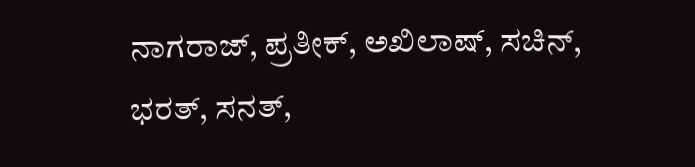ನಾಗರಾಜ್, ಪ್ರತೀಕ್, ಅಖಿಲಾಷ್, ಸಚಿನ್, ಭರತ್, ಸನತ್,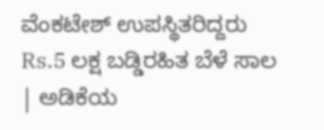ವೆಂಕಟೇಶ್ ಉಪಸ್ಥಿತರಿದ್ದರು
Rs.5 ಲಕ್ಷ ಬಡ್ಡಿರಹಿತ ಬೆಳೆ ಸಾಲ | ಅಡಿಕೆಯ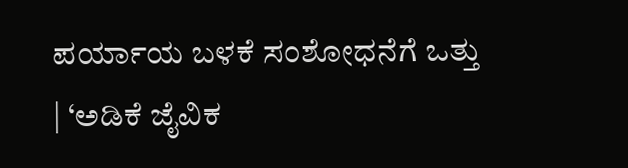ಪರ್ಯಾಯ ಬಳಕೆ ಸಂಶೋಧನೆಗೆ ಒತ್ತು | ‘ಅಡಿಕೆ ಜೈವಿಕ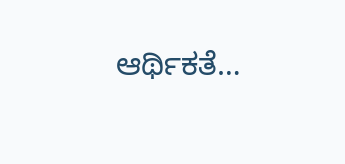ಆರ್ಥಿಕತೆ…